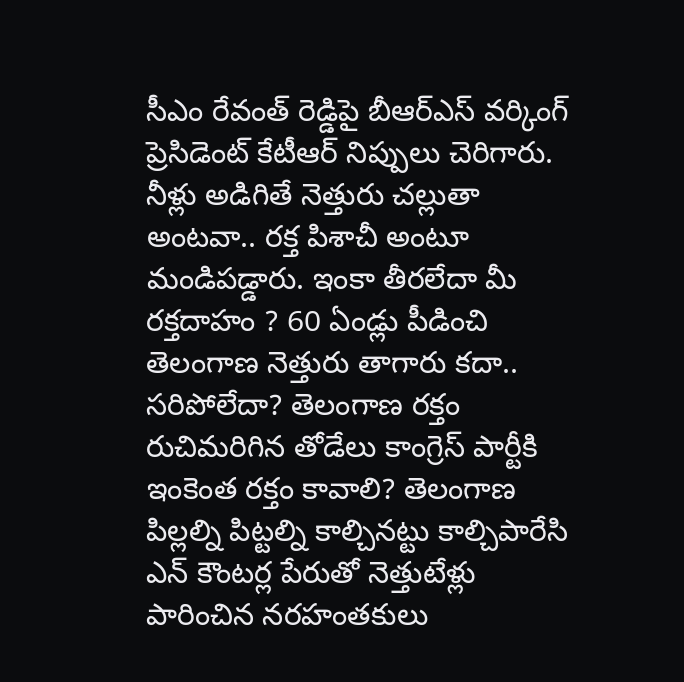సీఎం రేవంత్ రెడ్డిపై బీఆర్ఎస్ వర్కింగ్ ప్రెసిడెంట్ కేటీఆర్ నిప్పులు చెరిగారు. నీళ్లు అడిగితే నెత్తురు చల్లుతా అంటవా.. రక్త పిశాచీ అంటూ మండిపడ్డారు. ఇంకా తీరలేదా మీ రక్తదాహం ? 60 ఏండ్లు పీడించి తెలంగాణ నెత్తురు తాగారు కదా.. సరిపోలేదా? తెలంగాణ రక్తం రుచిమరిగిన తోడేలు కాంగ్రెస్ పార్టీకి ఇంకెంత రక్తం కావాలి? తెలంగాణ పిల్లల్ని పిట్టల్ని కాల్చినట్టు కాల్చిపారేసి ఎన్ కౌంటర్ల పేరుతో నెత్తుటేళ్లు పారించిన నరహంతకులు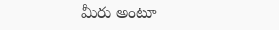మీరు అంటూ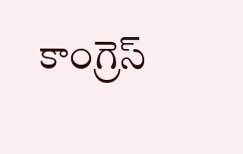కాంగ్రెస్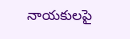నాయకులపై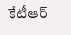కేటీఆర్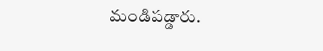మండిపడ్డారు.